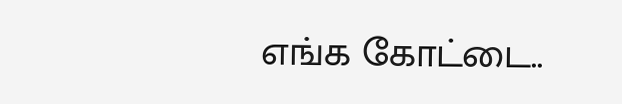எங்க கோட்டை..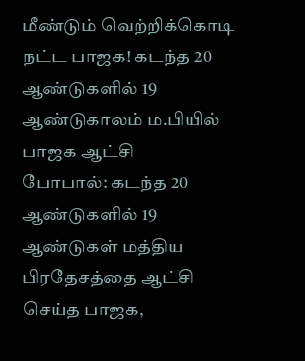மீண்டும் வெற்றிக்கொடி நட்ட பாஜக! கடந்த 20 ஆண்டுகளில் 19 ஆண்டுகாலம் ம.பியில் பாஜக ஆட்சி
போபால்: கடந்த 20 ஆண்டுகளில் 19 ஆண்டுகள் மத்திய பிரதேசத்தை ஆட்சி செய்த பாஜக,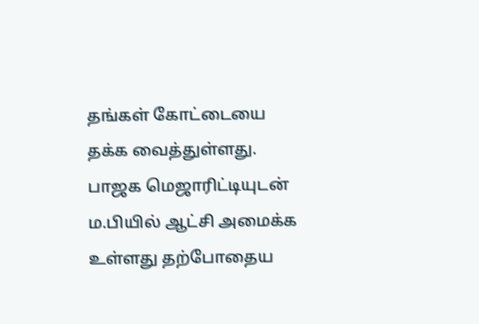தங்கள் கோட்டையை தக்க வைத்துள்ளது. பாஜக மெஜாரிட்டியுடன் ம.பியில் ஆட்சி அமைக்க உள்ளது தற்போதைய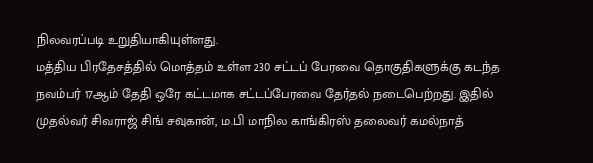நிலவரப்படி உறுதியாகியுள்ளது.
மத்திய பிரதேசத்தில் மொத்தம் உள்ள 230 சட்டப் பேரவை தொகுதிகளுக்கு கடந்த நவம்பர் 17ஆம் தேதி ஒரே கட்டமாக சட்டப்பேரவை தேர்தல் நடைபெற்றது. இதில் முதல்வர் சிவராஜ் சிங் சவுகான், ம.பி மாநில காங்கிரஸ் தலைவர் கமல்நாத்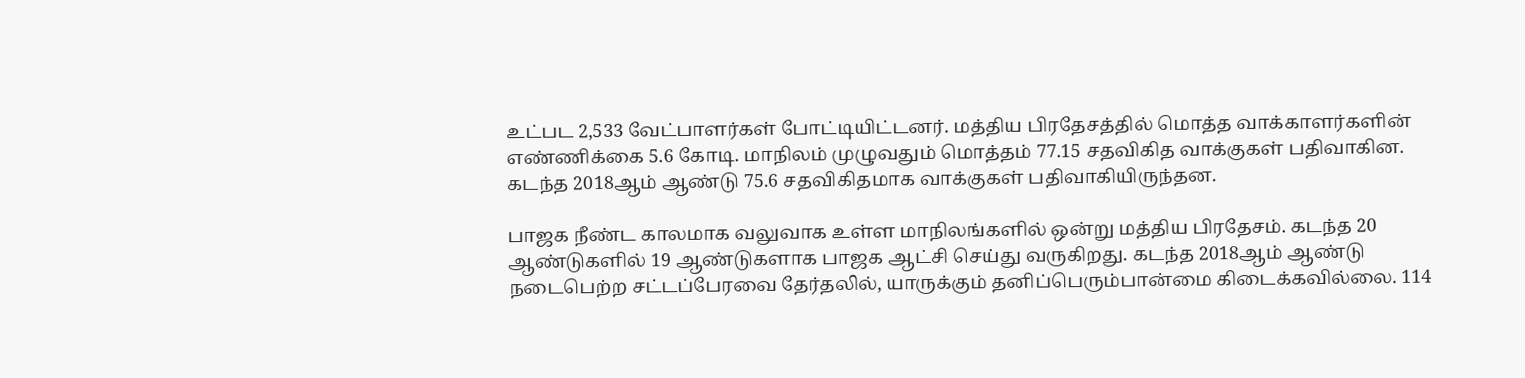உட்பட 2,533 வேட்பாளர்கள் போட்டியிட்டனர். மத்திய பிரதேசத்தில் மொத்த வாக்காளர்களின் எண்ணிக்கை 5.6 கோடி. மாநிலம் முழுவதும் மொத்தம் 77.15 சதவிகித வாக்குகள் பதிவாகின. கடந்த 2018ஆம் ஆண்டு 75.6 சதவிகிதமாக வாக்குகள் பதிவாகியிருந்தன.

பாஜக நீண்ட காலமாக வலுவாக உள்ள மாநிலங்களில் ஒன்று மத்திய பிரதேசம். கடந்த 20 ஆண்டுகளில் 19 ஆண்டுகளாக பாஜக ஆட்சி செய்து வருகிறது. கடந்த 2018ஆம் ஆண்டு நடைபெற்ற சட்டப்பேரவை தேர்தலில், யாருக்கும் தனிப்பெரும்பான்மை கிடைக்கவில்லை. 114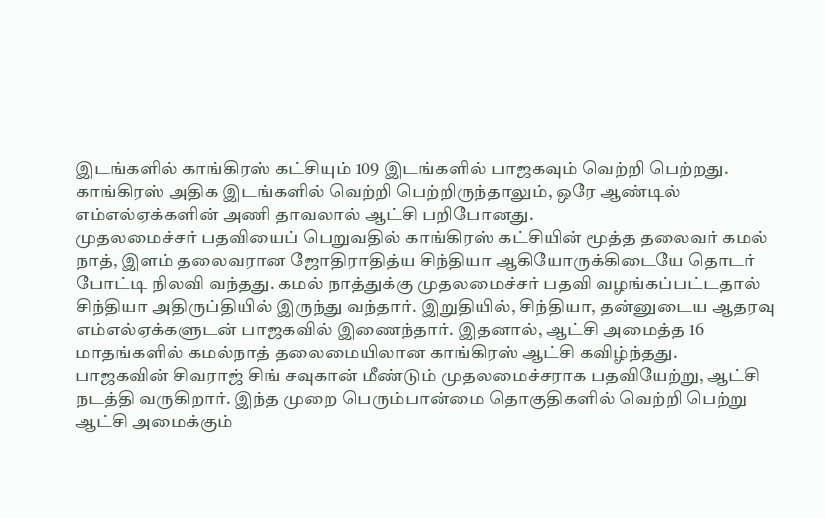இடங்களில் காங்கிரஸ் கட்சியும் 109 இடங்களில் பாஜகவும் வெற்றி பெற்றது. காங்கிரஸ் அதிக இடங்களில் வெற்றி பெற்றிருந்தாலும், ஒரே ஆண்டில் எம்எல்ஏக்களின் அணி தாவலால் ஆட்சி பறிபோனது.
முதலமைச்சர் பதவியைப் பெறுவதில் காங்கிரஸ் கட்சியின் மூத்த தலைவர் கமல் நாத், இளம் தலைவரான ஜோதிராதித்ய சிந்தியா ஆகியோருக்கிடையே தொடர் போட்டி நிலவி வந்தது. கமல் நாத்துக்கு முதலமைச்சர் பதவி வழங்கப்பட்டதால் சிந்தியா அதிருப்தியில் இருந்து வந்தார். இறுதியில், சிந்தியா, தன்னுடைய ஆதரவு எம்எல்ஏக்களுடன் பாஜகவில் இணைந்தார். இதனால், ஆட்சி அமைத்த 16 மாதங்களில் கமல்நாத் தலைமையிலான காங்கிரஸ் ஆட்சி கவிழ்ந்தது.
பாஜகவின் சிவராஜ் சிங் சவுகான் மீண்டும் முதலமைச்சராக பதவியேற்று, ஆட்சி நடத்தி வருகிறார். இந்த முறை பெரும்பான்மை தொகுதிகளில் வெற்றி பெற்று ஆட்சி அமைக்கும்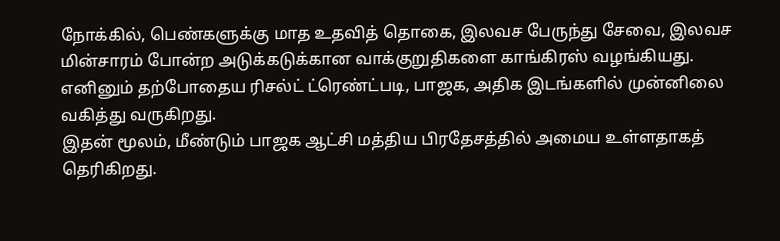நோக்கில், பெண்களுக்கு மாத உதவித் தொகை, இலவச பேருந்து சேவை, இலவச மின்சாரம் போன்ற அடுக்கடுக்கான வாக்குறுதிகளை காங்கிரஸ் வழங்கியது. எனினும் தற்போதைய ரிசல்ட் ட்ரெண்ட்படி, பாஜக, அதிக இடங்களில் முன்னிலை வகித்து வருகிறது.
இதன் மூலம், மீண்டும் பாஜக ஆட்சி மத்திய பிரதேசத்தில் அமைய உள்ளதாகத் தெரிகிறது.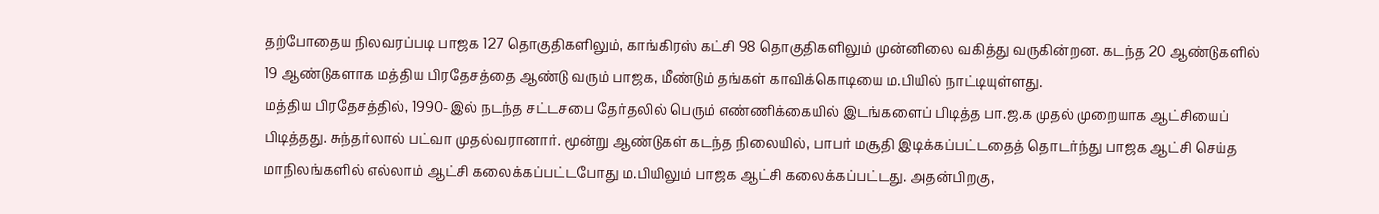தற்போதைய நிலவரப்படி பாஜக 127 தொகுதிகளிலும், காங்கிரஸ் கட்சி 98 தொகுதிகளிலும் முன்னிலை வகித்து வருகின்றன. கடந்த 20 ஆண்டுகளில் 19 ஆண்டுகளாக மத்திய பிரதேசத்தை ஆண்டு வரும் பாஜக, மீண்டும் தங்கள் காவிக்கொடியை ம.பியில் நாட்டியுள்ளது.
மத்திய பிரதேசத்தில், 1990-இல் நடந்த சட்டசபை தேர்தலில் பெரும் எண்ணிக்கையில் இடங்களைப் பிடித்த பா.ஜ.க முதல் முறையாக ஆட்சியைப் பிடித்தது. சுந்தர்லால் பட்வா முதல்வரானார். மூன்று ஆண்டுகள் கடந்த நிலையில், பாபர் மசூதி இடிக்கப்பட்டதைத் தொடர்ந்து பாஜக ஆட்சி செய்த மாநிலங்களில் எல்லாம் ஆட்சி கலைக்கப்பட்டபோது ம.பியிலும் பாஜக ஆட்சி கலைக்கப்பட்டது. அதன்பிறகு,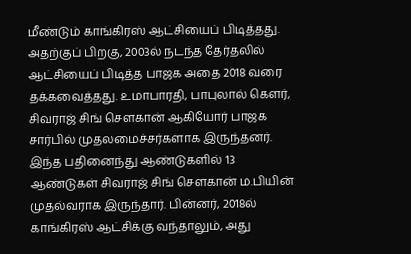மீண்டும் காங்கிரஸ் ஆட்சியைப் பிடித்தது.
அதற்குப் பிறகு, 2003ல் நடந்த தேர்தலில் ஆட்சியைப் பிடித்த பாஜக அதை 2018 வரை தக்கவைத்தது. உமாபாரதி, பாபுலால் கௌர், சிவராஜ் சிங் சௌகான் ஆகியோர் பாஜக சார்பில் முதலமைச்சர்களாக இருந்தனர். இந்த பதினைந்து ஆண்டுகளில் 13 ஆண்டுகள் சிவராஜ் சிங் சௌகான் ம.பியின் முதல்வராக இருந்தார். பின்னர், 2018ல் காங்கிரஸ் ஆட்சிக்கு வந்தாலும், அது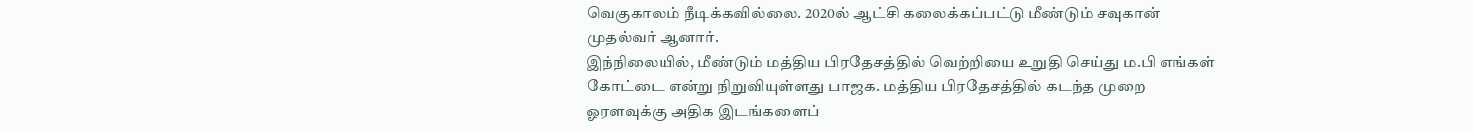வெகுகாலம் நீடிக்கவில்லை. 2020ல் ஆட்சி கலைக்கப்பட்டு மீண்டும் சவுகான் முதல்வர் ஆனார்.
இந்நிலையில், மீண்டும் மத்திய பிரதேசத்தில் வெற்றியை உறுதி செய்து ம.பி எங்கள் கோட்டை என்று நிறுவியுள்ளது பாஜக. மத்திய பிரதேசத்தில் கடந்த முறை ஓரளவுக்கு அதிக இடங்களைப்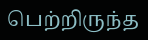பெற்றிருந்த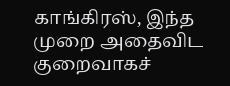காங்கிரஸ், இந்த முறை அதைவிட குறைவாகச்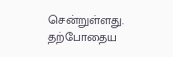சென்றுள்ளது. தற்போதைய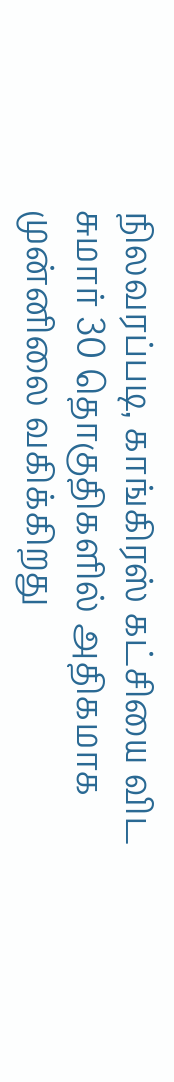நிலவரப்படி, காங்கிரஸ் கட்சியை விட சுமார் 30 தொகுதிகளில் அதிகமாக முன்னிலை வகிக்கிறது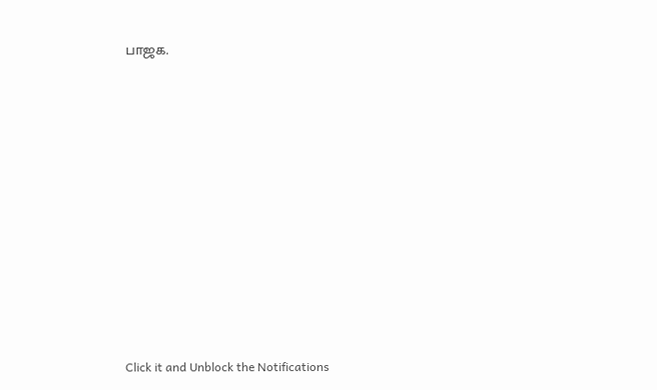பாஜக.












Click it and Unblock the Notifications